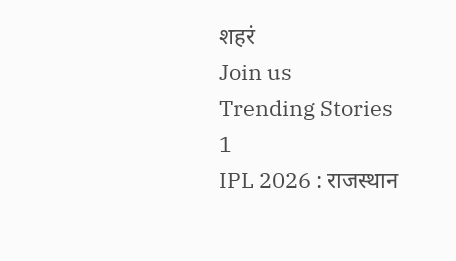शहरं
Join us
Trending Stories
1
IPL 2026 : राजस्थान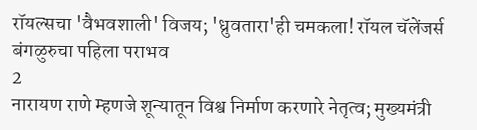रॉयल्सचा 'वैभवशाली' विजय; 'ध्रुवतारा'ही चमकला! रॉयल चॅलेंजर्स बंगळुरुचा पहिला पराभव
2
नारायण राणे म्हणजे शून्यातून विश्व निर्माण करणारे नेतृत्व; मुख्यमंत्री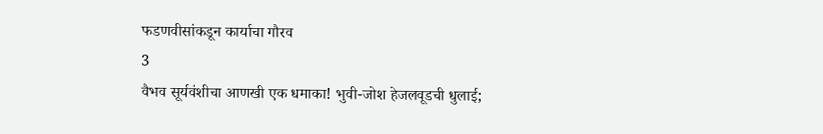फडणवीसांकडून कार्याचा गौरव
3
वैभव सूर्यवंशीचा आणखी एक धमाका! भुवी-जोश हेजलवूडची धुलाई;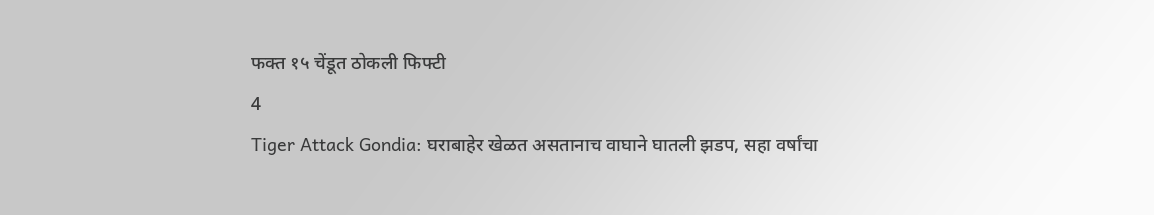फक्त १५ चेंडूत ठोकली फिफ्टी
4
Tiger Attack Gondia: घराबाहेर खेळत असतानाच वाघाने घातली झडप, सहा वर्षांचा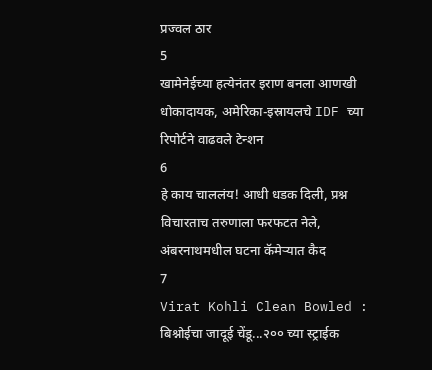प्रज्वल ठार
5
खामेनेईच्या हत्येनंतर इराण बनला आणखी धोकादायक, अमेरिका-इस्रायलचे IDF च्या रिपोर्टने वाढवले टेन्शन
6
हे काय चाललंय! आधी धडक दिली, प्रश्न विचारताच तरुणाला फरफटत नेले, अंबरनाथमधील घटना कॅमेऱ्यात कैद
7
Virat Kohli Clean Bowled : बिश्नोईचा जादूई चेंडू...२०० च्या स्ट्राईक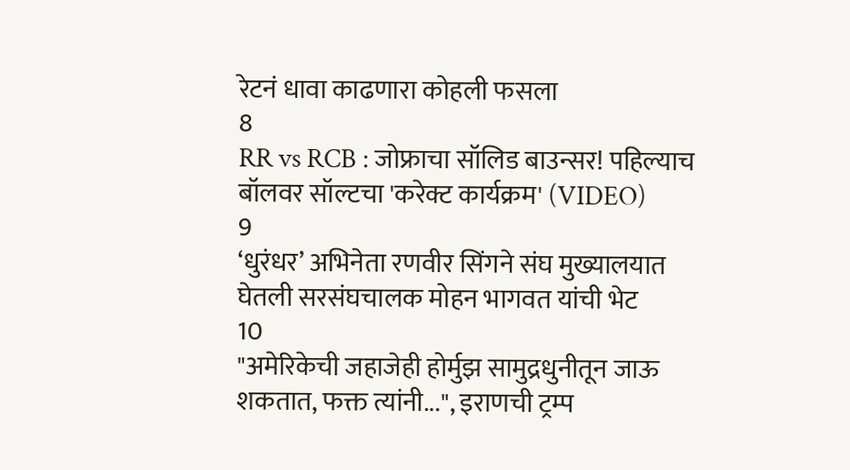रेटनं धावा काढणारा कोहली फसला
8
RR vs RCB : जोफ्राचा सॉलिड बाउन्सर! पहिल्याच बॉलवर सॉल्टचा 'करेक्ट कार्यक्रम' (VIDEO)
9
‘धुरंधर’ अभिनेता रणवीर सिंगने संघ मुख्यालयात घेतली सरसंघचालक मोहन भागवत यांची भेट
10
"अमेरिकेची जहाजेही होर्मुझ सामुद्रधुनीतून जाऊ शकतात, फक्त त्यांनी...", इराणची ट्रम्प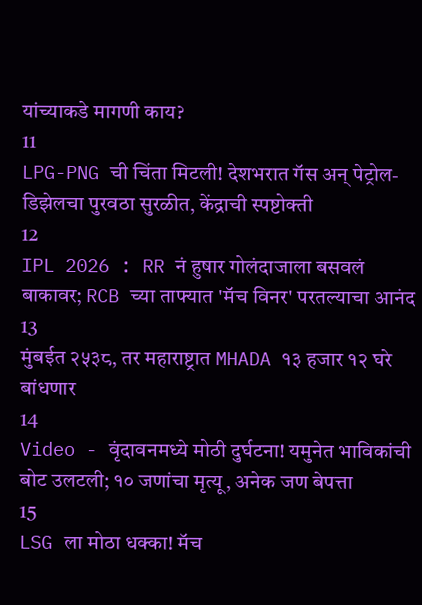यांच्याकडे मागणी काय?
11
LPG-PNG ची चिंता मिटली! देशभरात गॅस अन् पेट्रोल-डिझेलचा पुरवठा सुरळीत, केंद्राची स्पष्टोक्ती
12
IPL 2026 : RR नं हुषार गोलंदाजाला बसवलं बाकावर; RCB च्या ताफ्यात 'मॅच विनर' परतल्याचा आनंद
13
मुंबईत २५३८, तर महाराष्ट्रात MHADA १३ हजार १२ घरे बांधणार
14
Video - वृंदावनमध्ये मोठी दुर्घटना! यमुनेत भाविकांची बोट उलटली; १० जणांचा मृत्यू, अनेक जण बेपत्ता
15
LSG ला मोठा धक्का! मॅच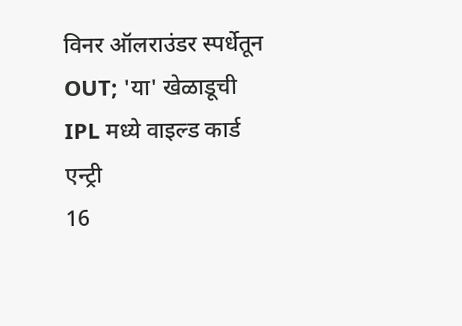विनर ऑलराउंडर स्पर्धेतून OUT; 'या' खेळाडूची IPL मध्ये वाइल्ड कार्ड एन्ट्री
16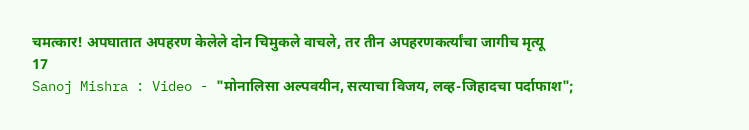चमत्कार! अपघातात अपहरण केलेले दोन चिमुकले वाचले, तर तीन अपहरणकर्त्यांचा जागीच मृत्यू
17
Sanoj Mishra : Video - "मोनालिसा अल्पवयीन, सत्याचा विजय, लव्ह-जिहादचा पर्दाफाश";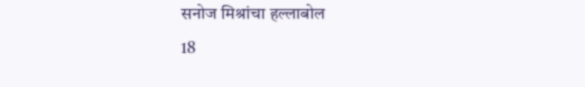सनोज मिश्रांचा हल्लाबोल
18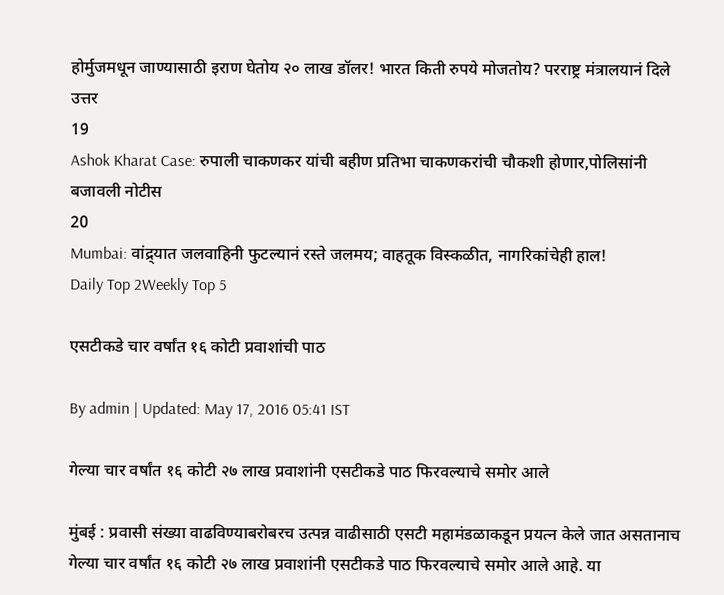होर्मुजमधून जाण्यासाठी इराण घेतोय २० लाख डॉलर! भारत किती रुपये मोजतोय? परराष्ट्र मंत्रालयानं दिले उत्तर
19
Ashok Kharat Case: रुपाली चाकणकर यांची बहीण प्रतिभा चाकणकरांची चौकशी होणार,पोलिसांनी बजावली नोटीस
20
Mumbai: वांद्र्यात जलवाहिनी फुटल्यानं रस्ते जलमय; वाहतूक विस्कळीत, नागरिकांचेही हाल!
Daily Top 2Weekly Top 5

एसटीकडे चार वर्षांत १६ कोटी प्रवाशांची पाठ

By admin | Updated: May 17, 2016 05:41 IST

गेल्या चार वर्षांत १६ कोटी २७ लाख प्रवाशांनी एसटीकडे पाठ फिरवल्याचे समोर आले

मुंबई : प्रवासी संख्या वाढविण्याबरोबरच उत्पन्न वाढीसाठी एसटी महामंडळाकडून प्रयत्न केले जात असतानाच गेल्या चार वर्षांत १६ कोटी २७ लाख प्रवाशांनी एसटीकडे पाठ फिरवल्याचे समोर आले आहे. या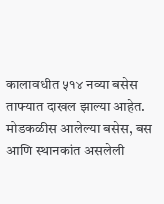कालावधीत ५१४ नव्या बसेस ताफ्यात दाखल झाल्या आहेत. मोडकळीस आलेल्या बसेस, बस आणि स्थानकांत असलेली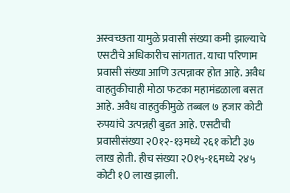अस्वच्छता यामुळे प्रवासी संख्या कमी झाल्याचे एसटीचे अधिकारीच सांगतात. याचा परिणाम प्रवासी संख्या आणि उत्पन्नावर होत आहे. अवैध वाहतुकीचाही मोठा फटका महामंडळाला बसत आहे. अवैध वाहतुकीमुळे तब्बल ७ हजार कोटी रुपयांचे उत्पन्नही बुडत आहे. एसटीची प्रवासीसंख्या २0१२-१३मध्ये २६१ कोटी ३७ लाख होती. हीच संख्या २0१५-१६मध्ये २४५ कोटी १0 लाख झाली.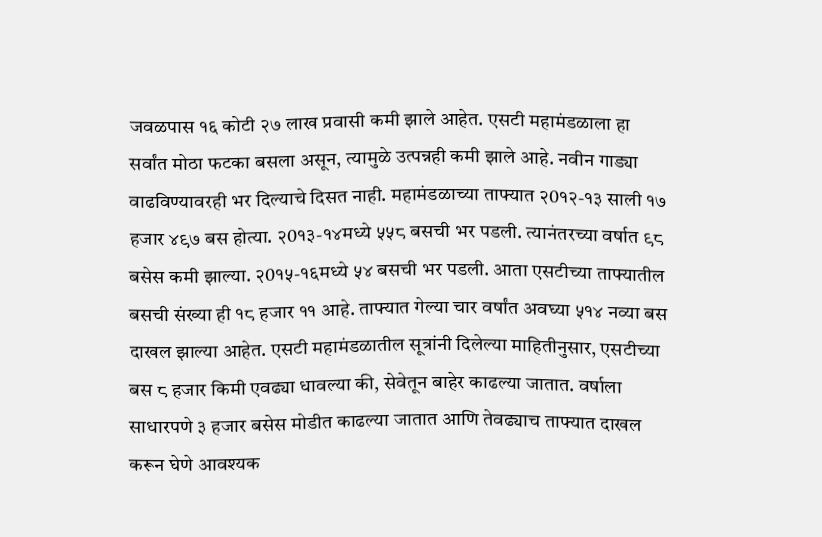जवळपास १६ कोटी २७ लाख प्रवासी कमी झाले आहेत. एसटी महामंडळाला हा सर्वांत मोठा फटका बसला असून, त्यामुळे उत्पन्नही कमी झाले आहे. नवीन गाड्या वाढविण्यावरही भर दिल्याचे दिसत नाही. महामंडळाच्या ताफ्यात २0१२-१३ साली १७ हजार ४९७ बस होत्या. २0१३-१४मध्ये ५५८ बसची भर पडली. त्यानंतरच्या वर्षात ९८ बसेस कमी झाल्या. २0१५-१६मध्ये ५४ बसची भर पडली. आता एसटीच्या ताफ्यातील बसची संख्या ही १८ हजार ११ आहे. ताफ्यात गेल्या चार वर्षांत अवघ्या ५१४ नव्या बस दाखल झाल्या आहेत. एसटी महामंडळातील सूत्रांनी दिलेल्या माहितीनुसार, एसटीच्या बस ८ हजार किमी एवढ्या धावल्या की, सेवेतून बाहेर काढल्या जातात. वर्षाला साधारपणे ३ हजार बसेस मोडीत काढल्या जातात आणि तेवढ्याच ताफ्यात दाखल करून घेणे आवश्यक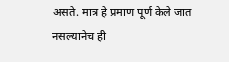असते. मात्र हे प्रमाण पूर्ण केले जात नसल्यानेच ही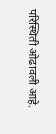परिस्थिती ओढावली आहे.